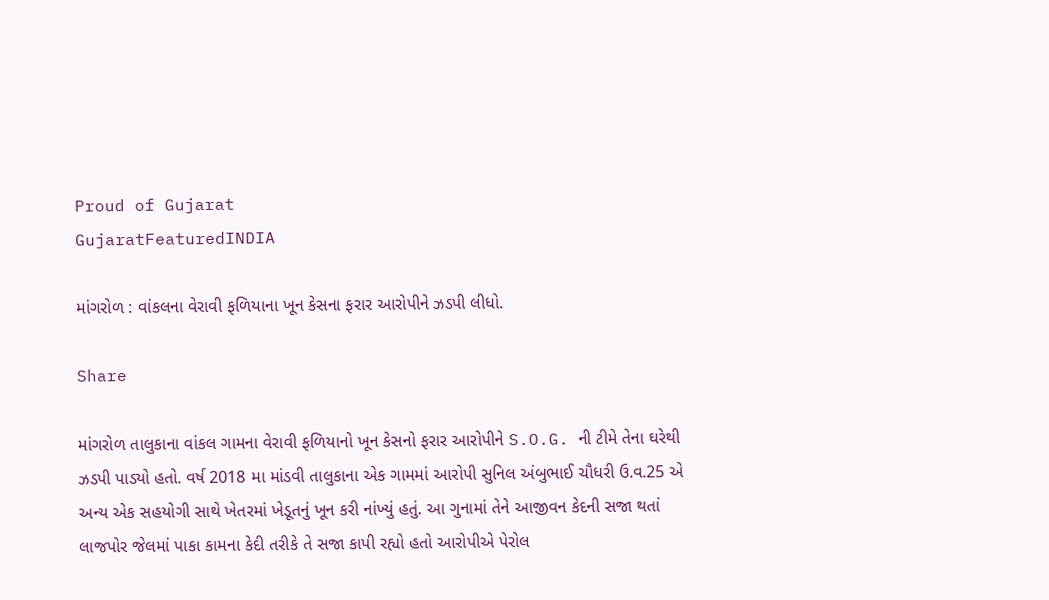Proud of Gujarat
GujaratFeaturedINDIA

માંગરોળ : વાંકલના વેરાવી ફળિયાના ખૂન કેસના ફરાર આરોપીને ઝડપી લીધો.

Share

માંગરોળ તાલુકાના વાંકલ ગામના વેરાવી ફળિયાનો ખૂન કેસનો ફરાર આરોપીને S.O.G. ની ટીમે તેના ઘરેથી ઝડપી પાડ્યો હતો. વર્ષ 2018 મા માંડવી તાલુકાના એક ગામમાં આરોપી સુનિલ અંબુભાઈ ચૌધરી ઉ.વ.25 એ અન્ય એક સહયોગી સાથે ખેતરમાં ખેડૂતનું ખૂન કરી નાંખ્યું હતું. આ ગુનામાં તેને આજીવન કેદની સજા થતાં લાજપોર જેલમાં પાકા કામના કેદી તરીકે તે સજા કાપી રહ્યો હતો આરોપીએ પેરોલ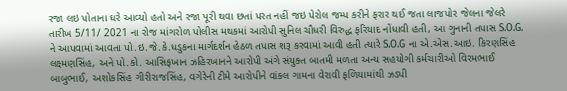રજા લઇ પોતાના ઘરે આવ્યો હતો અને રજા પૂરી થવા છતાં પરત નહીં જઇ પેરોલ જમ્પ કરીને ફરાર થઈ જતા લાજપોર જેલના જેલરે તારીખ 5/11/ 2021 ના રોજ માંગરોળ પોલીસ મથકમાં આરોપી સુનિલ ચૌધરી વિરુદ્ધ ફરિયાદ નોંધાવી હતી, આ ગુનાની તપાસ S.O.G. ને આપવામાં આવતા પો.ઇ.જે.કે.ધડુકના માર્ગદર્શન હેઠળ તપાસ શરૂ કરવામાં આવી હતી ત્યારે S.O.G ના એ.એસ.આઇ. કિરણસિંહ લક્ષ્મણસિંહ, અને પો.કો. આસિફખાન ઝહિરખાનને આરોપી અંગે સંયુક્ત બાતમી મળતા અન્ય સહયોગી કર્મચારીઓ વિરમભાઈ બાબુભાઈ, અશોકસિંહ ગીરીરાજસિંહ, વગેરેની ટીમે આરોપીને વાંકલ ગામના વેરાવી ફળિયામાંથી ઝડપી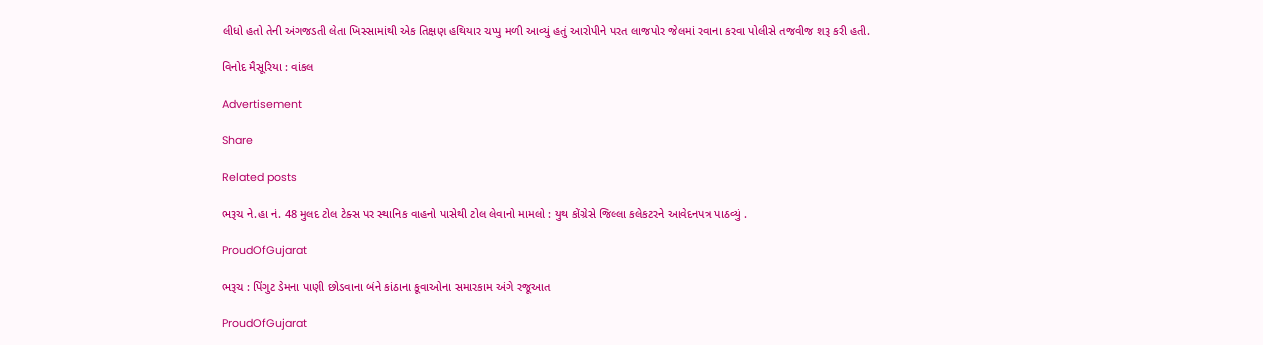લીધો હતો તેની અંગજડતી લેતા ખિસ્સામાંથી એક તિક્ષણ હથિયાર ચપ્પુ મળી આવ્યું હતું આરોપીને પરત લાજપોર જેલમાં રવાના કરવા પોલીસે તજવીજ શરૂ કરી હતી.

વિનોદ મૈસૂરિયા : વાંકલ

Advertisement

Share

Related posts

ભરૂચ ને.હા નં. 48 મુલદ ટોલ ટેક્સ પર સ્થાનિક વાહનો પાસેથી ટોલ લેવાનો મામલો : યુથ કોંગ્રેસે જિલ્લા કલેકટરને આવેદનપત્ર પાઠવ્યું .

ProudOfGujarat

ભરૂચ : પિંગુટ ડેમના પાણી છોડવાના બંને કાંઠાના કૂવાઓના સમારકામ અંગે રજૂઆત

ProudOfGujarat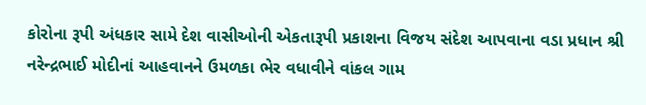કોરોના રૂપી અંધકાર સામે દેશ વાસીઓની એકતારૂપી પ્રકાશના વિજય સંદેશ આપવાના વડા પ્રધાન શ્રી નરેન્દ્રભાઈ મોદીનાં આહવાનને ઉમળકા ભેર વધાવીને વાંકલ ગામ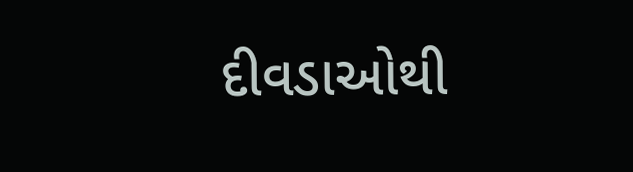દીવડાઓથી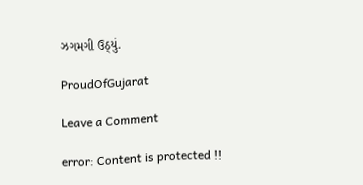ઝગમગી ઉઠ્યું.

ProudOfGujarat

Leave a Comment

error: Content is protected !!